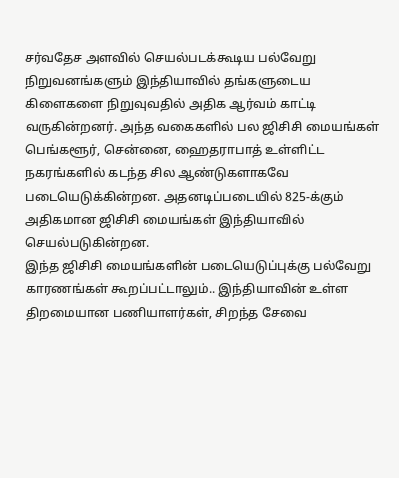சர்வதேச அளவில் செயல்படக்கூடிய பல்வேறு நிறுவனங்களும் இந்தியாவில் தங்களுடைய கிளைகளை நிறுவுவதில் அதிக ஆர்வம் காட்டி வருகின்றனர். அந்த வகைகளில் பல ஜிசிசி மையங்கள் பெங்களூர், சென்னை, ஹைதராபாத் உள்ளிட்ட நகரங்களில் கடந்த சில ஆண்டுகளாகவே படையெடுக்கின்றன. அதனடிப்படையில் 825-க்கும் அதிகமான ஜிசிசி மையங்கள் இந்தியாவில் செயல்படுகின்றன.
இந்த ஜிசிசி மையங்களின் படையெடுப்புக்கு பல்வேறு காரணங்கள் கூறப்பட்டாலும்.. இந்தியாவின் உள்ள திறமையான பணியாளர்கள், சிறந்த சேவை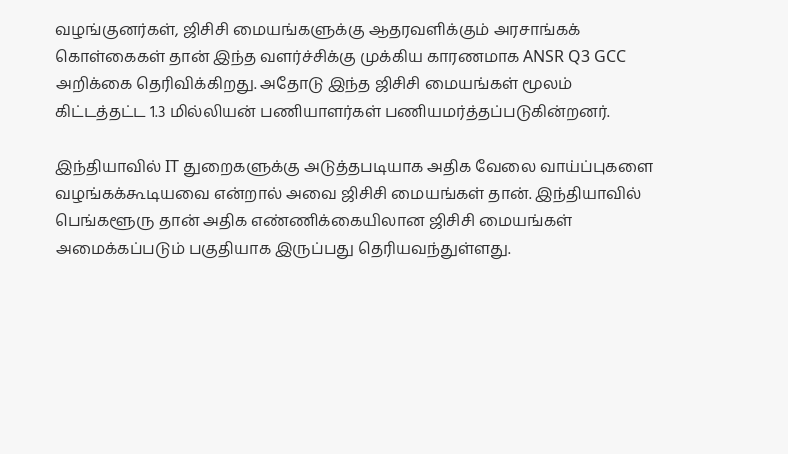வழங்குனர்கள், ஜிசிசி மையங்களுக்கு ஆதரவளிக்கும் அரசாங்கக் கொள்கைகள் தான் இந்த வளர்ச்சிக்கு முக்கிய காரணமாக ANSR Q3 GCC அறிக்கை தெரிவிக்கிறது. அதோடு இந்த ஜிசிசி மையங்கள் மூலம் கிட்டத்தட்ட 1.3 மில்லியன் பணியாளர்கள் பணியமர்த்தப்படுகின்றனர்.

இந்தியாவில் IT துறைகளுக்கு அடுத்தபடியாக அதிக வேலை வாய்ப்புகளை வழங்கக்கூடியவை என்றால் அவை ஜிசிசி மையங்கள் தான். இந்தியாவில் பெங்களூரு தான் அதிக எண்ணிக்கையிலான ஜிசிசி மையங்கள் அமைக்கப்படும் பகுதியாக இருப்பது தெரியவந்துள்ளது.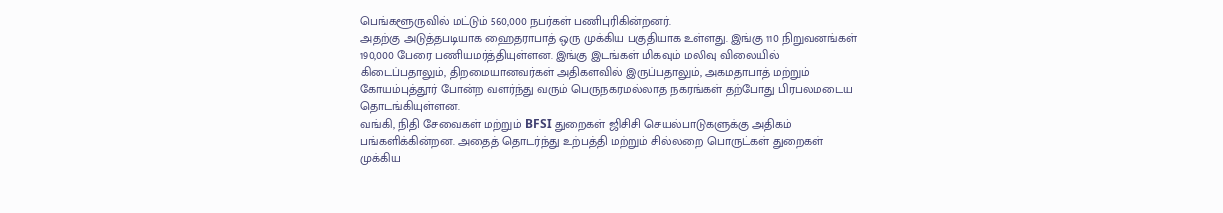பெங்களூருவில் மட்டும் 560,000 நபர்கள் பணிபுரிகின்றனர்.
அதற்கு அடுத்தபடியாக ஹைதராபாத் ஒரு முக்கிய பகுதியாக உள்ளது. இங்கு 110 நிறுவனங்கள் 190,000 பேரை பணியமர்த்தியுள்ளன. இங்கு இடங்கள் மிகவும் மலிவு விலையில் கிடைப்பதாலும், திறமையானவர்கள் அதிகளவில் இருப்பதாலும், அகமதாபாத் மற்றும் கோயம்புத்தூர் போன்ற வளர்ந்து வரும் பெருநகரமல்லாத நகரங்கள் தற்போது பிரபலமடைய தொடங்கியுள்ளன.
வங்கி, நிதி சேவைகள் மற்றும் BFSI துறைகள் ஜிசிசி செயல்பாடுகளுக்கு அதிகம் பங்களிக்கின்றன. அதைத் தொடர்ந்து உற்பத்தி மற்றும் சில்லறை பொருட்கள் துறைகள் முக்கிய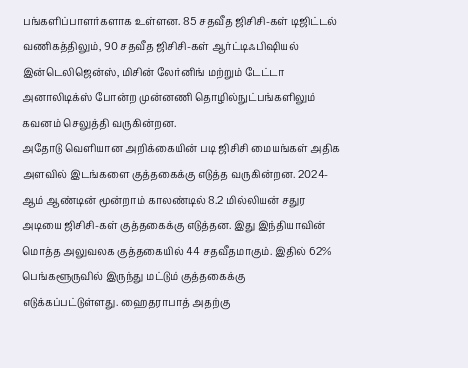பங்களிப்பாளர்களாக உள்ளன. 85 சதவீத ஜிசிசி-கள் டிஜிட்டல் வணிகத்திலும், 90 சதவீத ஜிசிசி-கள் ஆர்ட்டிஃபிஷியல் இன்டெலிஜென்ஸ், மிசின் லேர்னிங் மற்றும் டேட்டா அனாலிடிக்ஸ் போன்ற முன்னணி தொழில்நுட்பங்களிலும் கவனம் செலுத்தி வருகின்றன.
அதோடு வெளியான அறிக்கையின் படி ஜிசிசி மையங்கள் அதிக அளவில் இடங்களை குத்தகைக்கு எடுத்த வருகின்றன. 2024-ஆம் ஆண்டின் மூன்றாம் காலண்டில் 8.2 மில்லியன் சதுர அடியை ஜிசிசி-கள் குத்தகைக்கு எடுத்தன. இது இந்தியாவின் மொத்த அலுவலக குத்தகையில் 44 சதவீதமாகும். இதில் 62% பெங்களூருவில் இருந்து மட்டும் குத்தகைக்கு எடுக்கப்பட்டுள்ளது. ஹைதராபாத் அதற்கு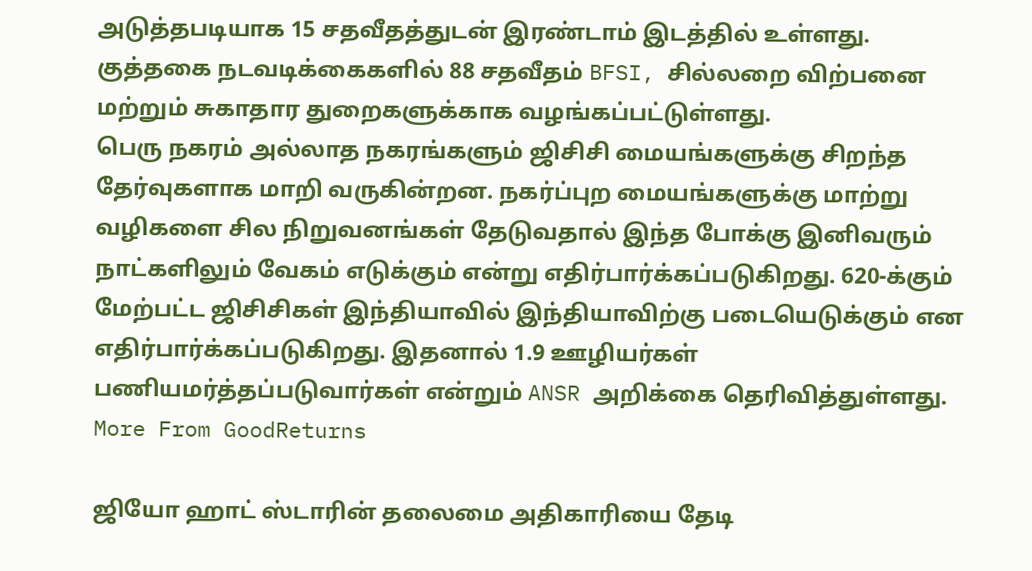அடுத்தபடியாக 15 சதவீதத்துடன் இரண்டாம் இடத்தில் உள்ளது. குத்தகை நடவடிக்கைகளில் 88 சதவீதம் BFSI, சில்லறை விற்பனை மற்றும் சுகாதார துறைகளுக்காக வழங்கப்பட்டுள்ளது.
பெரு நகரம் அல்லாத நகரங்களும் ஜிசிசி மையங்களுக்கு சிறந்த தேர்வுகளாக மாறி வருகின்றன. நகர்ப்புற மையங்களுக்கு மாற்று வழிகளை சில நிறுவனங்கள் தேடுவதால் இந்த போக்கு இனிவரும் நாட்களிலும் வேகம் எடுக்கும் என்று எதிர்பார்க்கப்படுகிறது. 620-க்கும் மேற்பட்ட ஜிசிசிகள் இந்தியாவில் இந்தியாவிற்கு படையெடுக்கும் என எதிர்பார்க்கப்படுகிறது. இதனால் 1.9 ஊழியர்கள் பணியமர்த்தப்படுவார்கள் என்றும் ANSR அறிக்கை தெரிவித்துள்ளது.
More From GoodReturns

ஜியோ ஹாட் ஸ்டாரின் தலைமை அதிகாரியை தேடி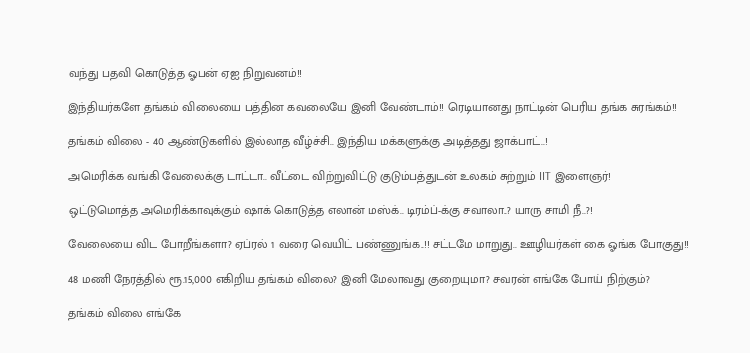வந்து பதவி கொடுத்த ஓபன் ஏஐ நிறுவனம்!!

இந்தியர்களே தங்கம் விலையை பத்தின கவலையே இனி வேண்டாம்!! ரெடியானது நாட்டின் பெரிய தங்க சுரங்கம்!!

தங்கம் விலை - 40 ஆண்டுகளில் இல்லாத வீழ்ச்சி.. இந்திய மக்களுக்கு அடித்தது ஜாக்பாட்..!

அமெரிக்க வங்கி வேலைக்கு டாட்டா.. வீட்டை விற்றுவிட்டு குடும்பத்துடன் உலகம் சுற்றும் IIT இளைஞர்!

ஒட்டுமொத்த அமெரிக்காவுக்கும் ஷாக் கொடுத்த எலான் மஸ்க்.. டிரம்ப்-க்கு சவாலா..? யாரு சாமி நீ..?!

வேலையை விட போறீங்களா? ஏப்ரல் 1 வரை வெயிட் பண்ணுங்க..!! சட்டமே மாறுது.. ஊழியர்கள் கை ஓங்க போகுது!!

48 மணி நேரத்தில் ரூ.15,000 எகிறிய தங்கம் விலை? இனி மேலாவது குறையுமா? சவரன் எங்கே போய் நிற்கும்?

தங்கம் விலை எங்கே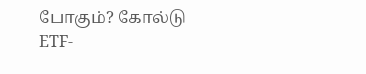போகும்? கோல்டு ETF-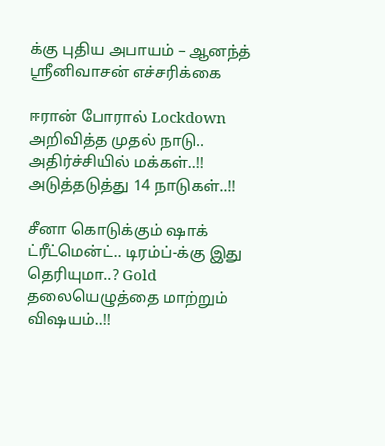க்கு புதிய அபாயம் – ஆனந்த் ஸ்ரீனிவாசன் எச்சரிக்கை

ஈரான் போரால் Lockdown அறிவித்த முதல் நாடு.. அதிர்ச்சியில் மக்கள்..!! அடுத்தடுத்து 14 நாடுகள்..!!

சீனா கொடுக்கும் ஷாக் ட்ரீட்மென்ட்.. டிரம்ப்-க்கு இது தெரியுமா..? Gold தலையெழுத்தை மாற்றும் விஷயம்..!!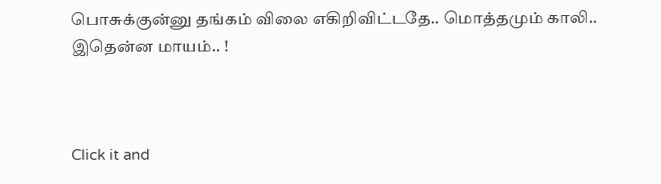பொசுக்குன்னு தங்கம் விலை எகிறிவிட்டதே.. மொத்தமும் காலி.. இதென்ன மாயம்.. !



Click it and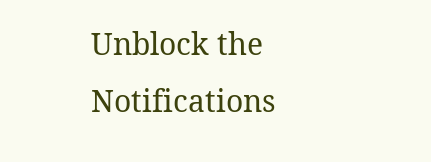Unblock the Notifications